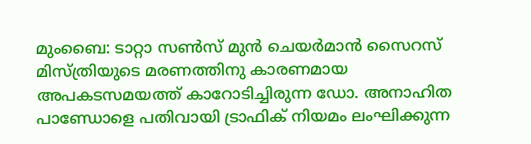മുംബൈ: ടാറ്റാ സൺസ് മുൻ ചെയർമാൻ സൈറസ് മിസ്ത്രിയുടെ മരണത്തിനു കാരണമായ അപകടസമയത്ത് കാറോടിച്ചിരുന്ന ഡോ. അനാഹിത പാണ്ഡോളെ പതിവായി ട്രാഫിക് നിയമം ലംഘിക്കുന്ന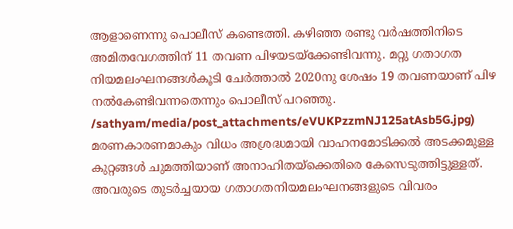ആളാണെന്നു പൊലീസ് കണ്ടെത്തി. കഴിഞ്ഞ രണ്ടു വർഷത്തിനിടെ അമിതവേഗത്തിന് 11 തവണ പിഴയടയ്ക്കേണ്ടിവന്നു. മറ്റു ഗതാഗത നിയമലംഘനങ്ങൾകൂടി ചേർത്താൽ 2020നു ശേഷം 19 തവണയാണ് പിഴ നൽകേണ്ടിവന്നതെന്നും പൊലീസ് പറഞ്ഞു.
/sathyam/media/post_attachments/eVUKPzzmNJ125atAsb5G.jpg)
മരണകാരണമാകും വിധം അശ്രദ്ധമായി വാഹനമോടിക്കൽ അടക്കമുള്ള കുറ്റങ്ങൾ ചുമത്തിയാണ് അനാഹിതയ്ക്കെതിരെ കേസെടുത്തിട്ടുള്ളത്. അവരുടെ തുടർച്ചയായ ഗതാഗതനിയമലംഘനങ്ങളുടെ വിവരം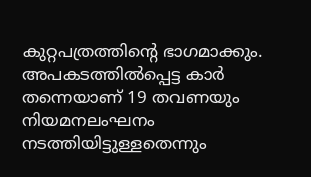കുറ്റപത്രത്തിന്റെ ഭാഗമാക്കും.
അപകടത്തിൽപ്പെട്ട കാർ തന്നെയാണ് 19 തവണയും നിയമനലംഘനം നടത്തിയിട്ടുള്ളതെന്നും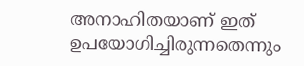അനാഹിതയാണ് ഇത് ഉപയോഗിച്ചിരുന്നതെന്നും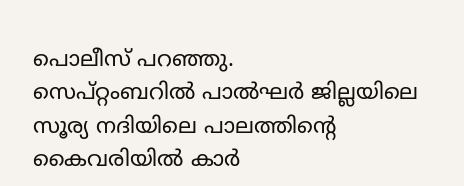പൊലീസ് പറഞ്ഞു.
സെപ്റ്റംബറിൽ പാൽഘർ ജില്ലയിലെ സൂര്യ നദിയിലെ പാലത്തിന്റെ കൈവരിയിൽ കാർ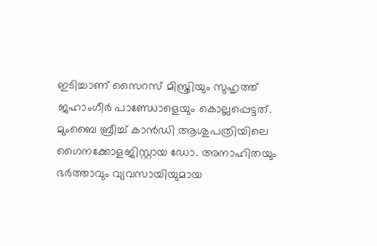ഇടിച്ചാണ് സൈറസ് മിസ്ത്രിയും സുഹൃത്ത് ജഹാംഗീർ പാണ്ഡോളെയും കൊല്ലപ്പെട്ടത്. മുംബൈ ബ്രീച്ച് കാൻഡി ആശുപത്രിയിലെ ഗൈനക്കോളജിസ്റ്റായ ഡോ. അനാഹിതയും ഭർത്താവും വ്യവസായിയുമായ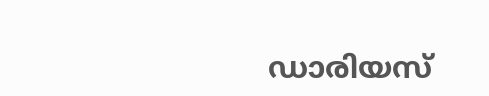ഡാരിയസ്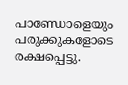പാണ്ഡോളെയും പരുക്കുകളോടെ രക്ഷപ്പെട്ടു.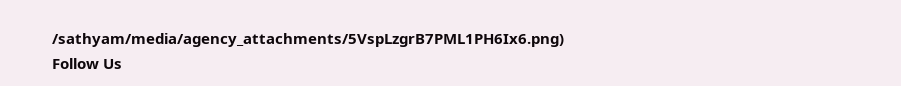/sathyam/media/agency_attachments/5VspLzgrB7PML1PH6Ix6.png)
Follow Us